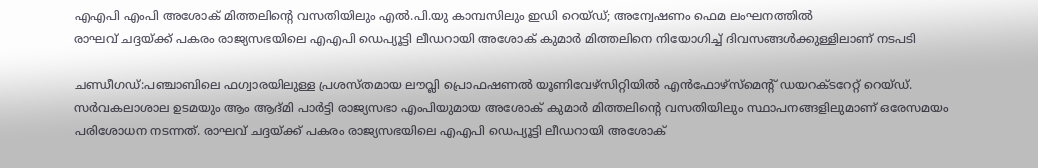എഎപി എംപി അശോക് മിത്തലിന്റെ വസതിയിലും എൽ.പി.യു കാമ്പസിലും ഇഡി റെയ്ഡ്; അന്വേഷണം ഫെമ ലംഘനത്തിൽ
രാഘവ് ചദ്ദയ്ക്ക് പകരം രാജ്യസഭയിലെ എഎപി ഡെപ്യൂട്ടി ലീഡറായി അശോക് കുമാർ മിത്തലിനെ നിയോഗിച്ച് ദിവസങ്ങൾക്കുള്ളിലാണ് നടപടി

ചണ്ഡീഗഡ്:പഞ്ചാബിലെ ഫഗ്വാരയിലുള്ള പ്രശസ്തമായ ലൗവ്ലി പ്രൊഫഷണൽ യൂണിവേഴ്സിറ്റിയിൽ എൻഫോഴ്സ്മെന്റ് ഡയറക്ടറേറ്റ് റെയ്ഡ്. സർവകലാശാല ഉടമയും ആം ആദ്മി പാർട്ടി രാജ്യസഭാ എംപിയുമായ അശോക് കുമാർ മിത്തലിന്റെ വസതിയിലും സ്ഥാപനങ്ങളിലുമാണ് ഒരേസമയം പരിശോധന നടന്നത്. രാഘവ് ചദ്ദയ്ക്ക് പകരം രാജ്യസഭയിലെ എഎപി ഡെപ്യൂട്ടി ലീഡറായി അശോക്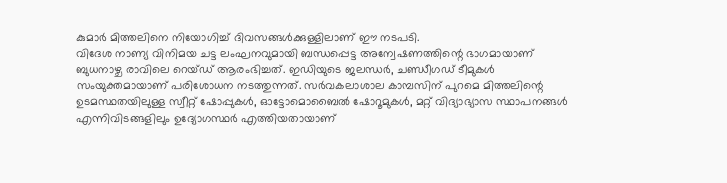കുമാർ മിത്തലിനെ നിയോഗിച്ച് ദിവസങ്ങൾക്കുള്ളിലാണ് ഈ നടപടി.
വിദേശ നാണ്യ വിനിമയ ചട്ട ലംഘനവുമായി ബന്ധപ്പെട്ട അന്വേഷണത്തിന്റെ ഭാഗമായാണ് ബുധനാഴ്ച രാവിലെ റെയ്ഡ് ആരംഭിച്ചത്. ഇഡിയുടെ ജലന്ധർ, ചണ്ഡീഗഡ് ടീമുകൾ സംയുക്തമായാണ് പരിശോധന നടത്തുന്നത്. സർവകലാശാല കാമ്പസിന് പുറമെ മിത്തലിന്റെ ഉടമസ്ഥതയിലുള്ള സ്വീറ്റ് ഷോപ്പുകൾ, ഓട്ടോമൊബൈൽ ഷോറൂമുകൾ, മറ്റ് വിദ്യാഭ്യാസ സ്ഥാപനങ്ങൾ എന്നിവിടങ്ങളിലും ഉദ്യോഗസ്ഥർ എത്തിയതായാണ്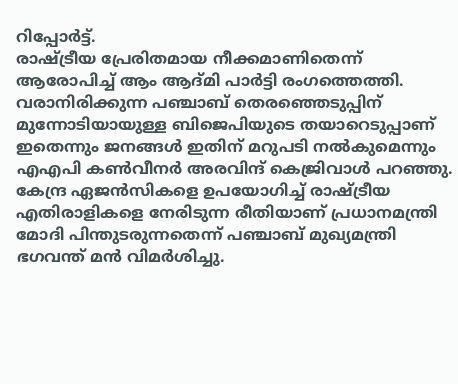റിപ്പോർട്ട്.
രാഷ്ട്രീയ പ്രേരിതമായ നീക്കമാണിതെന്ന് ആരോപിച്ച് ആം ആദ്മി പാർട്ടി രംഗത്തെത്തി. വരാനിരിക്കുന്ന പഞ്ചാബ് തെരഞ്ഞെടുപ്പിന് മുന്നോടിയായുള്ള ബിജെപിയുടെ തയാറെടുപ്പാണ് ഇതെന്നും ജനങ്ങൾ ഇതിന് മറുപടി നൽകുമെന്നും എഎപി കൺവീനർ അരവിന്ദ് കെജ്രിവാൾ പറഞ്ഞു. കേന്ദ്ര ഏജൻസികളെ ഉപയോഗിച്ച് രാഷ്ട്രീയ എതിരാളികളെ നേരിടുന്ന രീതിയാണ് പ്രധാനമന്ത്രി മോദി പിന്തുടരുന്നതെന്ന് പഞ്ചാബ് മുഖ്യമന്ത്രി ഭഗവന്ത് മൻ വിമർശിച്ചു.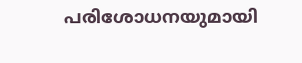പരിശോധനയുമായി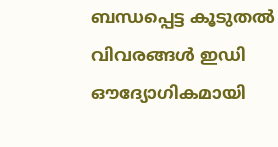ബന്ധപ്പെട്ട കൂടുതൽ വിവരങ്ങൾ ഇഡി ഔദ്യോഗികമായി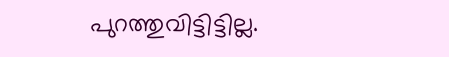പുറത്തുവിട്ടിട്ടില്ല.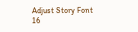Adjust Story Font
16